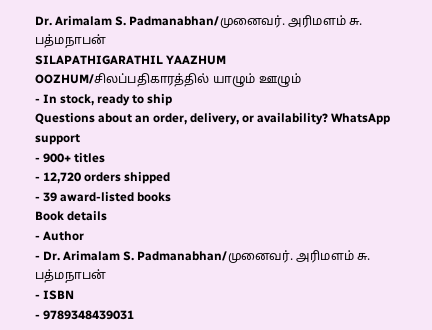Dr. Arimalam S. Padmanabhan/முனைவர். அரிமளம் சு. பத்மநாபன்
SILAPATHIGARATHIL YAAZHUM OOZHUM/சிலப்பதிகாரத்தில் யாழும் ஊழும்
- In stock, ready to ship
Questions about an order, delivery, or availability? WhatsApp support
- 900+ titles
- 12,720 orders shipped
- 39 award-listed books
Book details
- Author
- Dr. Arimalam S. Padmanabhan/முனைவர். அரிமளம் சு. பத்மநாபன்
- ISBN
- 9789348439031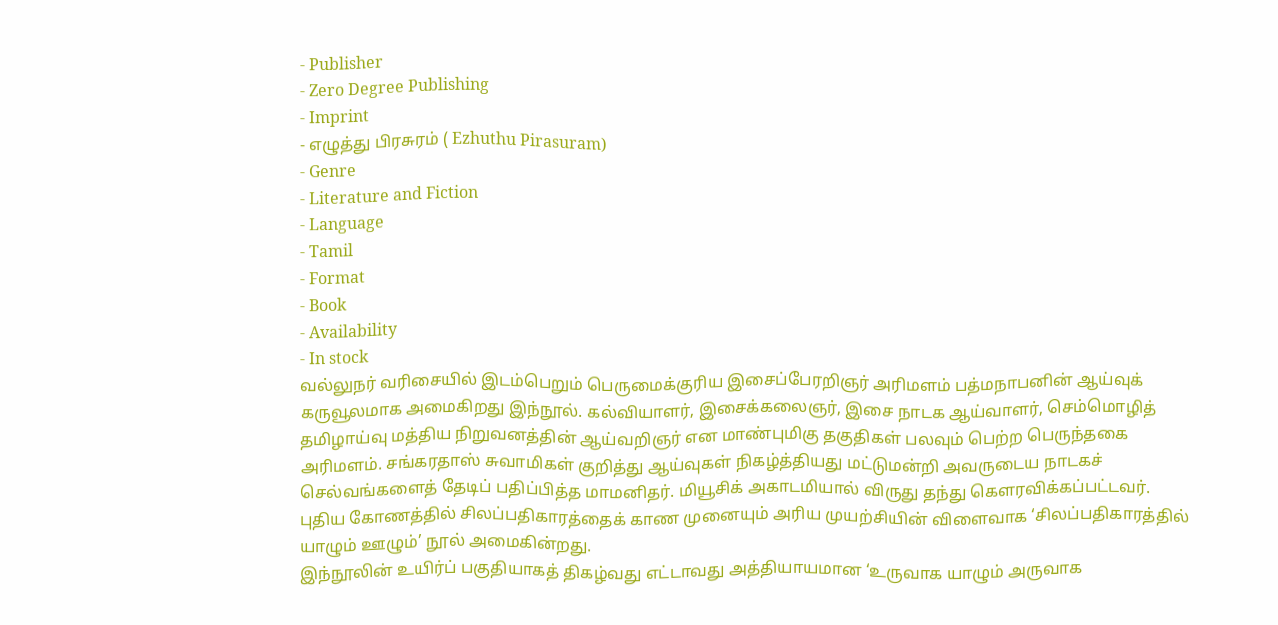- Publisher
- Zero Degree Publishing
- Imprint
- எழுத்து பிரசுரம் ( Ezhuthu Pirasuram)
- Genre
- Literature and Fiction
- Language
- Tamil
- Format
- Book
- Availability
- In stock
வல்லுநர் வரிசையில் இடம்பெறும் பெருமைக்குரிய இசைப்பேரறிஞர் அரிமளம் பத்மநாபனின் ஆய்வுக் கருவூலமாக அமைகிறது இந்நூல். கல்வியாளர், இசைக்கலைஞர், இசை நாடக ஆய்வாளர், செம்மொழித் தமிழாய்வு மத்திய நிறுவனத்தின் ஆய்வறிஞர் என மாண்புமிகு தகுதிகள் பலவும் பெற்ற பெருந்தகை அரிமளம். சங்கரதாஸ் சுவாமிகள் குறித்து ஆய்வுகள் நிகழ்த்தியது மட்டுமன்றி அவருடைய நாடகச் செல்வங்களைத் தேடிப் பதிப்பித்த மாமனிதர். மியூசிக் அகாடமியால் விருது தந்து கௌரவிக்கப்பட்டவர்.
புதிய கோணத்தில் சிலப்பதிகாரத்தைக் காண முனையும் அரிய முயற்சியின் விளைவாக ‘சிலப்பதிகாரத்தில் யாழும் ஊழும்’ நூல் அமைகின்றது.
இந்நூலின் உயிர்ப் பகுதியாகத் திகழ்வது எட்டாவது அத்தியாயமான ‘உருவாக யாழும் அருவாக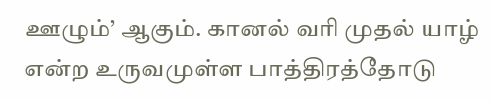ஊழும்’ ஆகும். கானல் வரி முதல் யாழ் என்ற உருவமுள்ள பாத்திரத்தோடு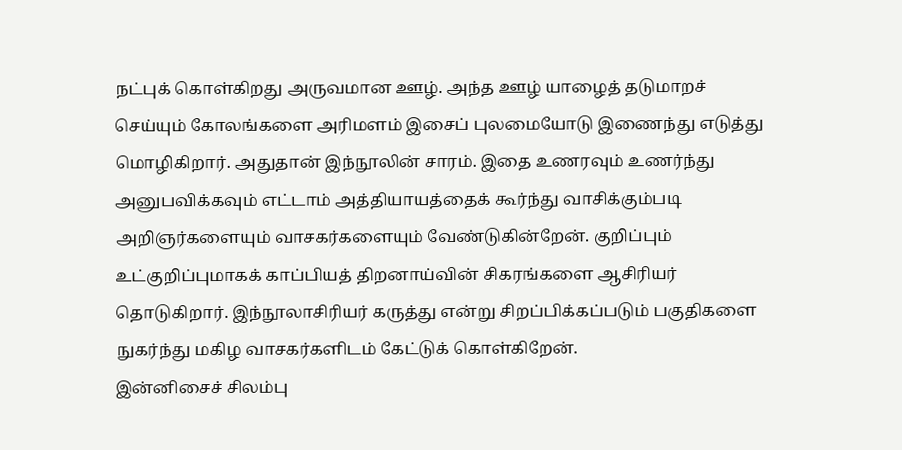நட்புக் கொள்கிறது அருவமான ஊழ். அந்த ஊழ் யாழைத் தடுமாறச் செய்யும் கோலங்களை அரிமளம் இசைப் புலமையோடு இணைந்து எடுத்து மொழிகிறார். அதுதான் இந்நூலின் சாரம். இதை உணரவும் உணர்ந்து அனுபவிக்கவும் எட்டாம் அத்தியாயத்தைக் கூர்ந்து வாசிக்கும்படி அறிஞர்களையும் வாசகர்களையும் வேண்டுகின்றேன். குறிப்பும் உட்குறிப்புமாகக் காப்பியத் திறனாய்வின் சிகரங்களை ஆசிரியர் தொடுகிறார். இந்நூலாசிரியர் கருத்து என்று சிறப்பிக்கப்படும் பகுதிகளை நுகர்ந்து மகிழ வாசகர்களிடம் கேட்டுக் கொள்கிறேன்.
இன்னிசைச் சிலம்பு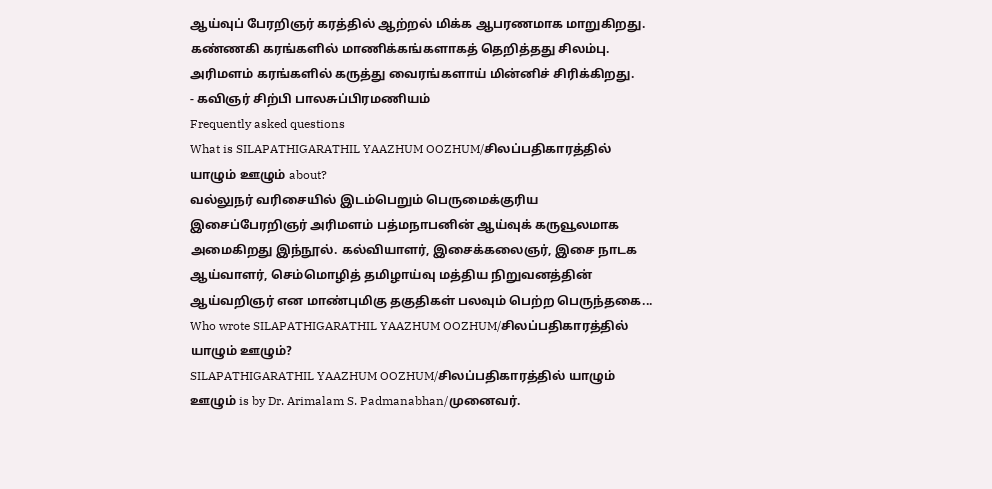ஆய்வுப் பேரறிஞர் கரத்தில் ஆற்றல் மிக்க ஆபரணமாக மாறுகிறது. கண்ணகி கரங்களில் மாணிக்கங்களாகத் தெறித்தது சிலம்பு. அரிமளம் கரங்களில் கருத்து வைரங்களாய் மின்னிச் சிரிக்கிறது.
- கவிஞர் சிற்பி பாலசுப்பிரமணியம்
Frequently asked questions
What is SILAPATHIGARATHIL YAAZHUM OOZHUM/சிலப்பதிகாரத்தில் யாழும் ஊழும் about?
வல்லுநர் வரிசையில் இடம்பெறும் பெருமைக்குரிய இசைப்பேரறிஞர் அரிமளம் பத்மநாபனின் ஆய்வுக் கருவூலமாக அமைகிறது இந்நூல். கல்வியாளர், இசைக்கலைஞர், இசை நாடக ஆய்வாளர், செம்மொழித் தமிழாய்வு மத்திய நிறுவனத்தின் ஆய்வறிஞர் என மாண்புமிகு தகுதிகள் பலவும் பெற்ற பெருந்தகை...
Who wrote SILAPATHIGARATHIL YAAZHUM OOZHUM/சிலப்பதிகாரத்தில் யாழும் ஊழும்?
SILAPATHIGARATHIL YAAZHUM OOZHUM/சிலப்பதிகாரத்தில் யாழும் ஊழும் is by Dr. Arimalam S. Padmanabhan/முனைவர்.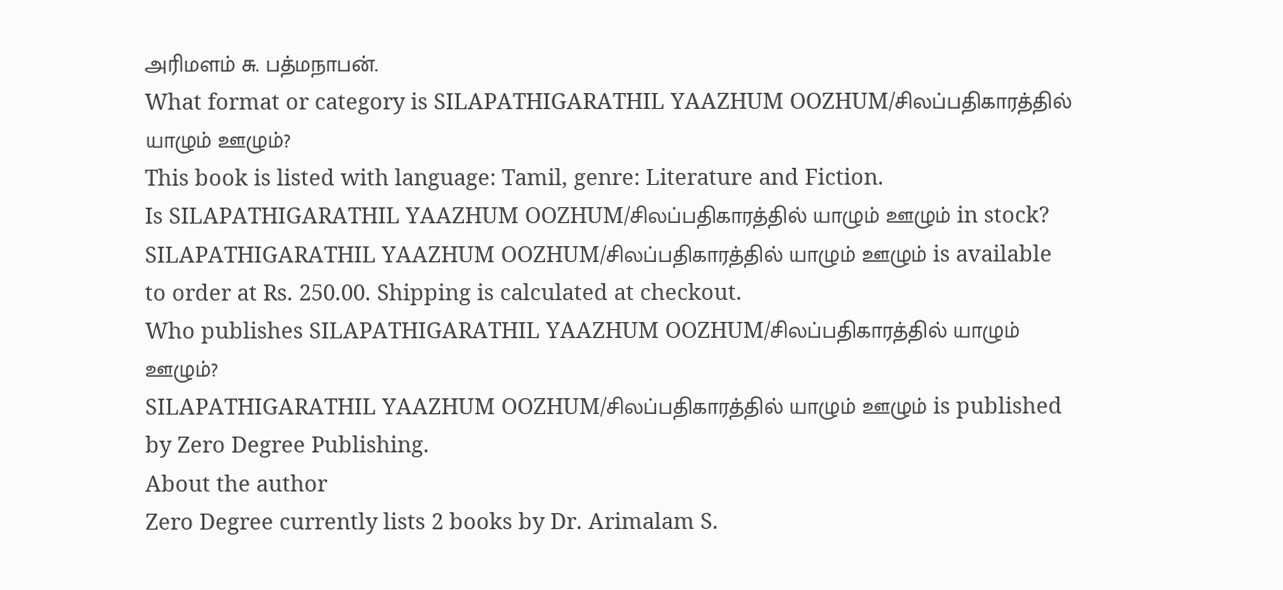அரிமளம் சு. பத்மநாபன்.
What format or category is SILAPATHIGARATHIL YAAZHUM OOZHUM/சிலப்பதிகாரத்தில் யாழும் ஊழும்?
This book is listed with language: Tamil, genre: Literature and Fiction.
Is SILAPATHIGARATHIL YAAZHUM OOZHUM/சிலப்பதிகாரத்தில் யாழும் ஊழும் in stock?
SILAPATHIGARATHIL YAAZHUM OOZHUM/சிலப்பதிகாரத்தில் யாழும் ஊழும் is available to order at Rs. 250.00. Shipping is calculated at checkout.
Who publishes SILAPATHIGARATHIL YAAZHUM OOZHUM/சிலப்பதிகாரத்தில் யாழும் ஊழும்?
SILAPATHIGARATHIL YAAZHUM OOZHUM/சிலப்பதிகாரத்தில் யாழும் ஊழும் is published by Zero Degree Publishing.
About the author
Zero Degree currently lists 2 books by Dr. Arimalam S.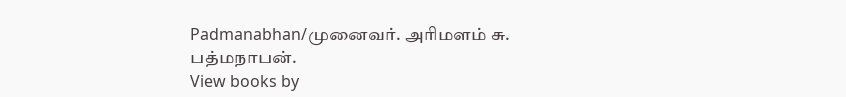Padmanabhan/முனைவர். அரிமளம் சு. பத்மநாபன்.
View books by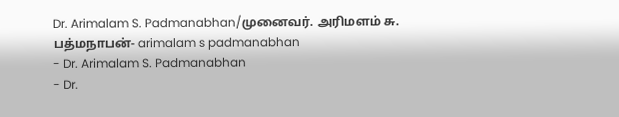Dr. Arimalam S. Padmanabhan/முனைவர். அரிமளம் சு. பத்மநாபன்- arimalam s padmanabhan
- Dr. Arimalam S. Padmanabhan
- Dr.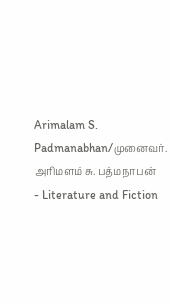Arimalam S. Padmanabhan/முனைவர். அரிமளம் சு. பத்மநாபன்
- Literature and Fiction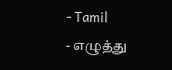- Tamil
- எழுத்து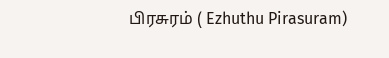பிரசுரம் ( Ezhuthu Pirasuram)